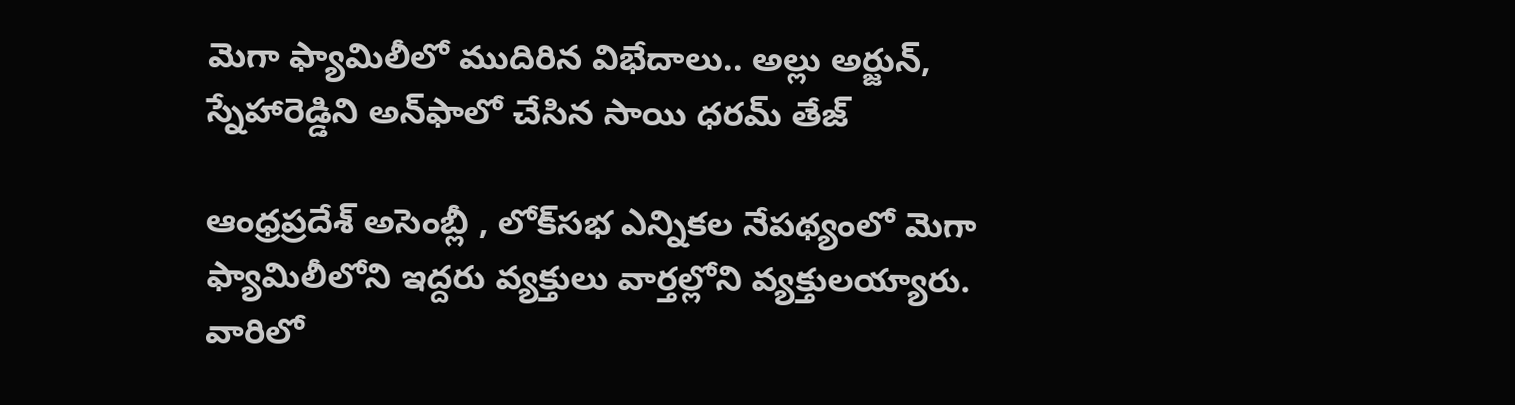మెగా ఫ్యామిలీలో ముదిరిన విభేదాలు.. అల్లు అర్జున్, స్నేహారెడ్డిని అన్‌ఫాలో చేసిన సాయి ధరమ్ తేజ్

ఆంధ్రప్రదేశ్ అసెంబ్లీ , లోక్‌సభ ఎన్నికల నేపథ్యంలో మెగా ఫ్యామిలీలోని ఇద్దరు వ్యక్తులు వార్తల్లోని వ్యక్తులయ్యారు. వారిలో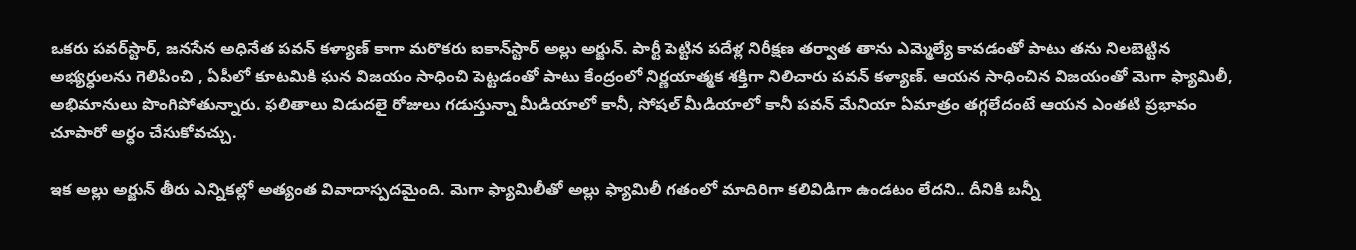ఒకరు పవర్‌స్టార్, జనసేన అధినేత పవన్ కళ్యాణ్ కాగా మరొకరు ఐకాన్‌స్టార్ అల్లు అర్జున్. పార్టీ పెట్టిన పదేళ్ల నిరీక్షణ తర్వాత తాను ఎమ్మెల్యే కావడంతో పాటు తను నిలబెట్టిన అభ్యర్ధులను గెలిపించి , ఏపీలో కూటమికి ఘన విజయం సాధించి పెట్టడంతో పాటు కేంద్రంలో నిర్ణయాత్మక శక్తిగా నిలిచారు పవన్ కళ్యాణ్. ఆయన సాధించిన విజయంతో మెగా ఫ్యామిలీ, అభిమానులు పొంగిపోతున్నారు. ఫలితాలు విడుదలై రోజులు గడుస్తున్నా మీడియాలో కానీ, సోషల్ మీడియాలో కానీ పవన్ మేనియా ఏమాత్రం తగ్గలేదంటే ఆయన ఎంతటి ప్రభావం చూపారో అర్ధం చేసుకోవచ్చు.

ఇక అల్లు అర్జున్ తీరు ఎన్నికల్లో అత్యంత వివాదాస్పదమైంది. మెగా ఫ్యామిలీతో అల్లు ఫ్యామిలీ గతంలో మాదిరిగా కలివిడిగా ఉండటం లేదని.. దీనికి బన్నీ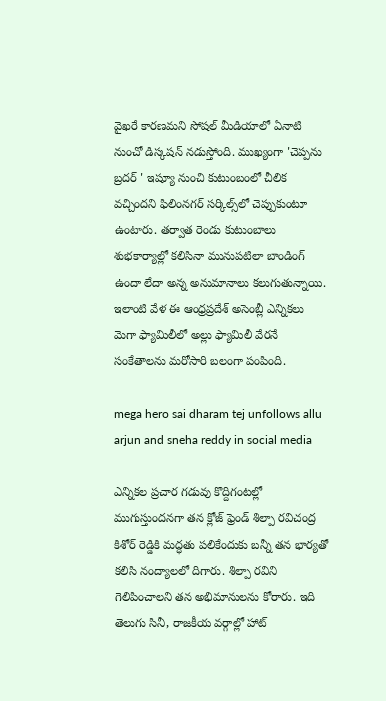వైఖరే కారణమని సోషల్ మీడియాలో ఏనాటి నుంచో డిస్కషన్ నడుస్తోంది. ముఖ్యంగా 'చెప్పను బ్రదర్ ' ఇష్యూ నుంచి కుటుంబంలో చీలిక వచ్చిందని ఫిలింనగర్ సర్కిల్స్‌లో చెప్పుకుంటూ ఉంటారు. తర్వాత రెండు కుటుంబాలు శుభకార్యాల్లో కలిసినా మునుపటిలా బాండింగ్ ఉందా లేదా అన్న అనుమానాలు కలుగుతున్నాయి. ఇలాంటి వేళ ఈ ఆంధ్రప్రదేశ్ అసెంబ్లీ ఎన్నికలు మెగా ఫ్యామిలీలో అల్లు ఫ్యామిలీ వేరనే సంకేతాలను మరోసారి బలంగా పంపింది.

mega hero sai dharam tej unfollows allu arjun and sneha reddy in social media

ఎన్నికల ప్రచార గడువు కొద్దిగంటల్లో ముగుస్తుందనగా తన క్లోజ్ ఫ్రెండ్ శిల్పా రవిచంద్ర కిశోర్ రెడ్డికి మద్ధతు పలికేందుకు బన్నీ తన భార్యతో కలిసి నంద్యాలలో దిగారు. శిల్పా రవిని గెలిపించాలని తన అభిమానులను కోరారు. ఇది తెలుగు సినీ, రాజకీయ వర్గాల్లో హాట్‌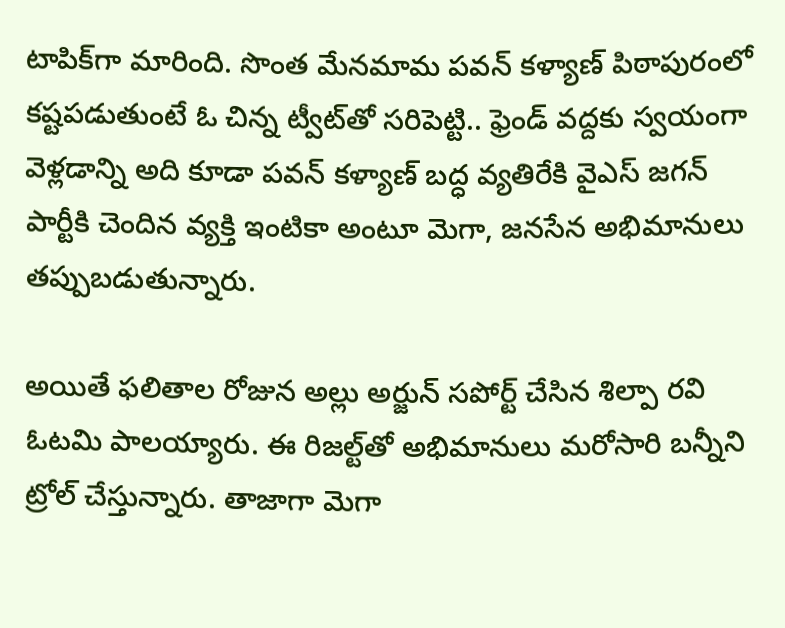టాపిక్‌గా మారింది. సొంత మేనమామ పవన్ కళ్యాణ్ ‌పిఠాపురంలో కష్టపడుతుంటే ఓ చిన్న ట్వీట్‌తో సరిపెట్టి.. ఫ్రెండ్ వద్దకు స్వయంగా వెళ్లడాన్ని అది కూడా పవన్ కళ్యాణ్ బద్ధ వ్యతిరేకి వైఎస్ జగన్‌ పార్టీకి చెందిన వ్యక్తి ఇంటికా అంటూ మెగా, జనసేన అభిమానులు తప్పుబడుతున్నారు.

అయితే ఫలితాల రోజున అల్లు అర్జున్ సపోర్ట్ చేసిన శిల్పా రవి ఓటమి పాలయ్యారు. ఈ రిజల్ట్‌తో అభిమానులు మరోసారి బన్నీని ట్రోల్ చేస్తున్నారు. తాజాగా మెగా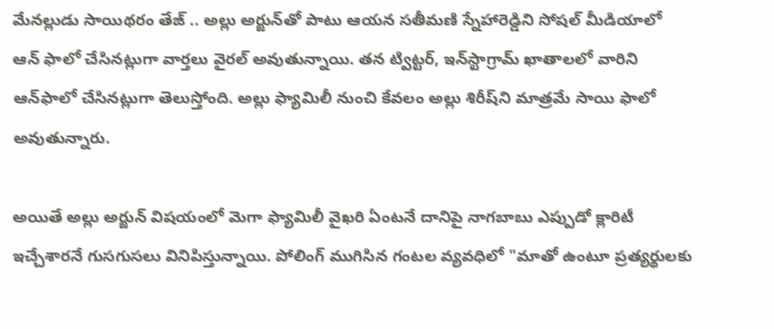మేనల్లుడు సాయిథరం తేజ్ .. అల్లు అర్జున్‌తో పాటు ఆయన సతీమణి స్నేహారెడ్డిని సోషల్ మీడియాలో ఆన్‌ ఫాలో చేసినట్లుగా వార్తలు వైరల్ అవుతున్నాయి. తన ట్విట్టర్, ఇన్‌స్టాగ్రామ్ ఖాతాలలో వారిని ఆన్‌ఫాలో చేసినట్లుగా తెలుస్తోంది. అల్లు ఫ్యామిలీ నుంచి కేవలం అల్లు శిరీష్‌ని మాత్రమే సాయి ఫాలో అవుతున్నారు.

అయితే అల్లు అర్జున్ విషయంలో మెగా ఫ్యామిలీ వైఖరి ఏంటనే దానిపై నాగబాబు ఎప్పుడో క్లారిటీ ఇచ్చేశారనే గుసగుసలు వినిపిస్తున్నాయి. పోలింగ్ ముగిసిన గంటల వ్యవధిలో "మాతో ఉంటూ ప్రత్యర్థులకు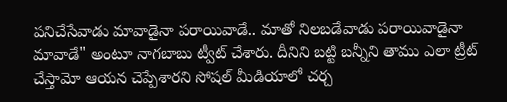పనిచేసేవాడు మావాడైనా పరాయివాడే.. మాతో నిలబడేవాడు పరాయివాడైనా మావాడే" అంటూ నాగబాబు ట్వీట్ చేశారు. దీనిని బట్టి బన్నీని తాము ఎలా ట్రీట్ చేస్తామో ఆయన చెప్పేశారని సోషల్ మీడియాలో చర్చ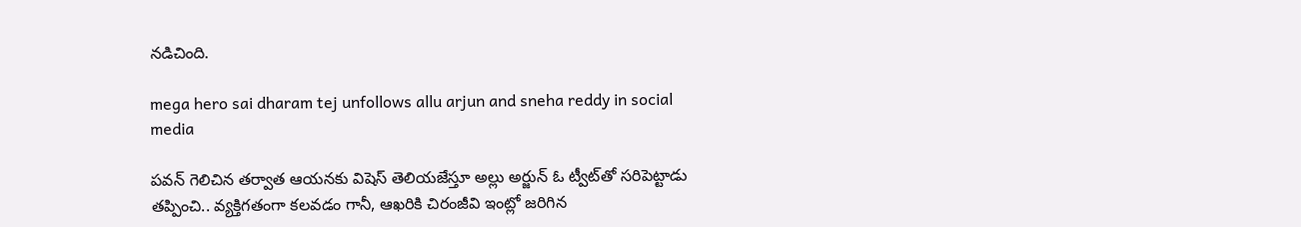నడిచింది.

mega hero sai dharam tej unfollows allu arjun and sneha reddy in social media

పవన్ గెలిచిన తర్వాత ఆయనకు విషెస్ తెలియజేస్తూ అల్లు అర్జున్ ఓ ట్వీట్‌తో సరిపెట్టాడు తప్పించి.. వ్యక్తిగతంగా కలవడం గానీ, ఆఖరికి చిరంజీవి ఇంట్లో జరిగిన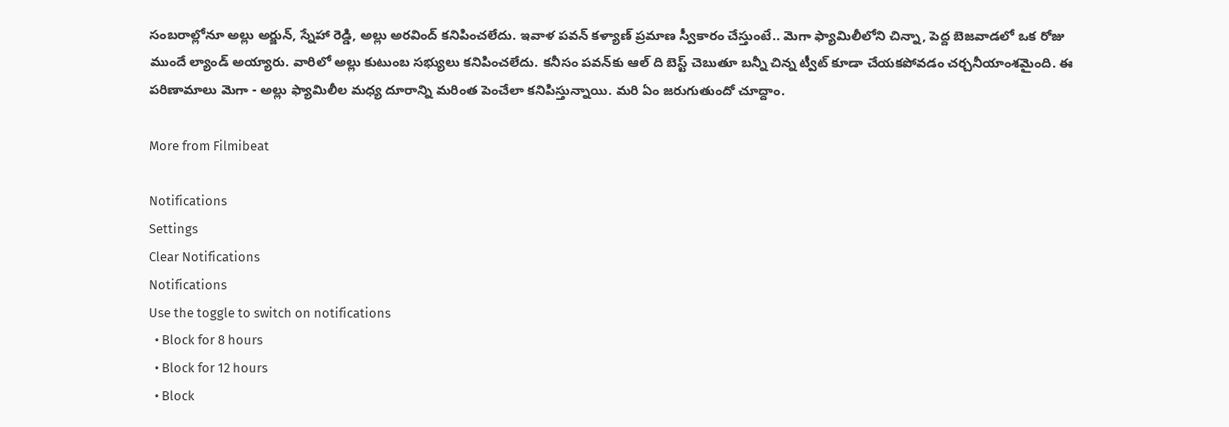సంబరాల్లోనూ అల్లు అర్జున్, స్నేహా రెడ్డి, అల్లు అరవింద్ కనిపించలేదు. ఇవాళ పవన్ కళ్యాణ్ ప్రమాణ స్వీకారం చేస్తుంటే.. మెగా ఫ్యామిలీలోని చిన్నా, పెద్ద బెజవాడలో ఒక రోజు ముందే ల్యాండ్ అయ్యారు. వారిలో అల్లు కుటుంబ సభ్యులు కనిపించలేదు. కనీసం పవన్‌కు ఆల్ ది బెస్ట్ చెబుతూ బన్నీ చిన్న ట్వీట్ కూడా చేయకపోవడం చర్చనీయాంశమైంది. ఈ పరిణామాలు మెగా - అల్లు ఫ్యామిలీల మధ్య దూరాన్ని మరింత పెంచేలా కనిపిస్తున్నాయి. మరి ఏం జరుగుతుందో చూద్దాం.

More from Filmibeat

Notifications
Settings
Clear Notifications
Notifications
Use the toggle to switch on notifications
  • Block for 8 hours
  • Block for 12 hours
  • Block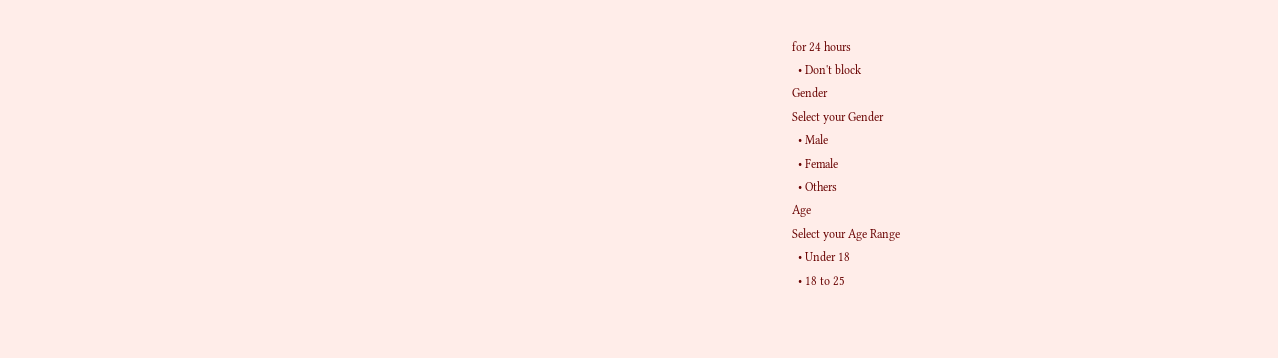for 24 hours
  • Don't block
Gender
Select your Gender
  • Male
  • Female
  • Others
Age
Select your Age Range
  • Under 18
  • 18 to 25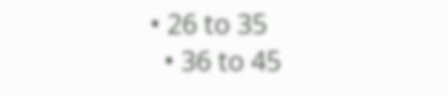• 26 to 35
  • 36 to 45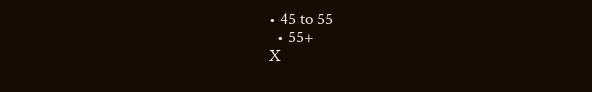• 45 to 55
  • 55+
X